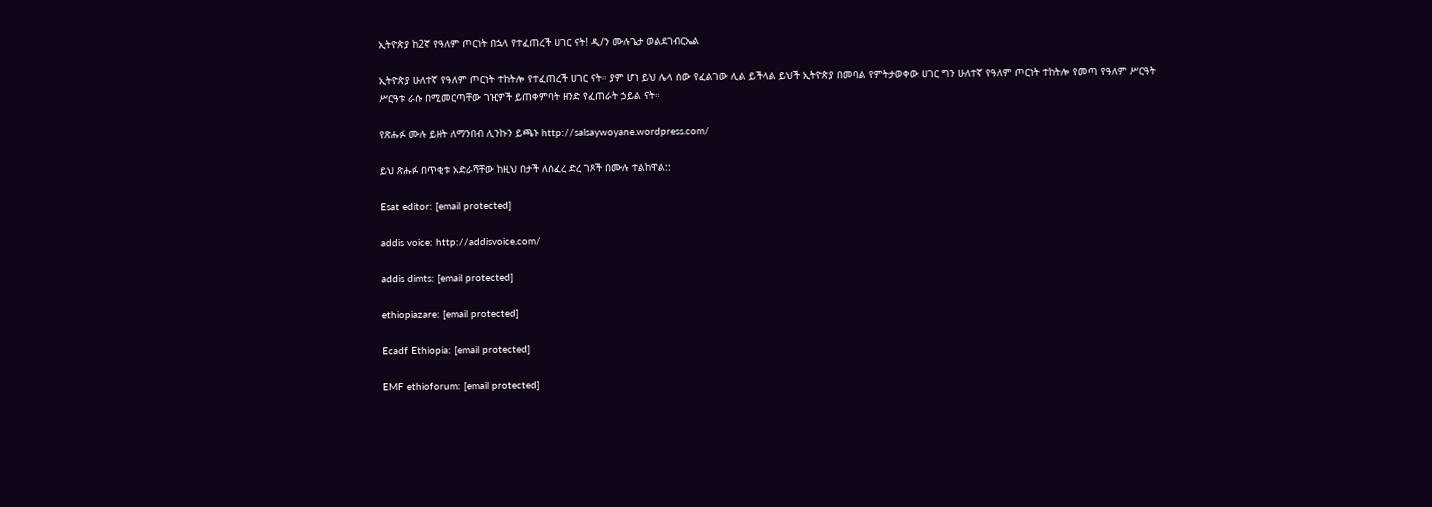ኢትዮጵያ ከ2ኛ የዓለም ጦርነት በኋላ የተፈጠረች ሀገር ናት! ዲ/ን ሙሉጌታ ወልደገብርኤል

ኢትዮጵያ ሁለተኛ የዓለም ጦርነት ተከትሎ የተፈጠረች ሀገር ናት። ያም ሆነ ይህ ሌላ ሰው የፈልገው ሊል ይችላል ይህች ኢትዮጵያ በመባል የምትታወቀው ሀገር ግን ሁለተኛ የዓለም ጦርነት ተከትሎ የመጣ የዓለም ሥርዓት ሥርዓቱ ራሱ በሚመርጣቸው ገዢዎች ይጠቀምባት ዘንድ የፈጠራት ኃይል ናት።

የጽሑፉ ሙሉ ይዘት ለማንበብ ሊንኩን ይጫኑ http://salsaywoyane.wordpress.com/

ይህ ጽሑፉ በጥቂቱ አድራሻቸው ከዚህ በታች ለሰፈረ ድረ ገጾች በሙሉ ተልከዋል::

Esat editor: [email protected]

addis voice: http://addisvoice.com/

addis dimts: [email protected]

ethiopiazare: [email protected]

Ecadf Ethiopia: [email protected]

EMF ethioforum: [email protected]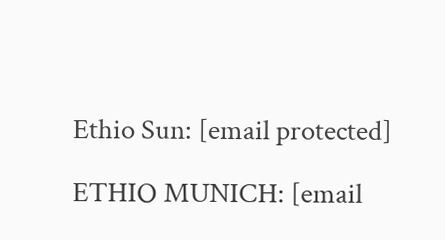Ethio Sun: [email protected]

ETHIO MUNICH: [email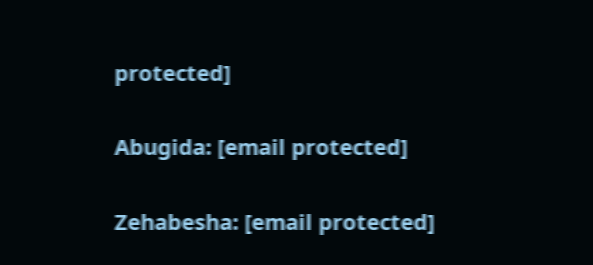protected]

Abugida: [email protected]

Zehabesha: [email protected]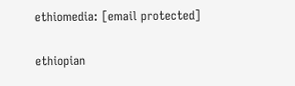ethiomedia: [email protected]

ethiopian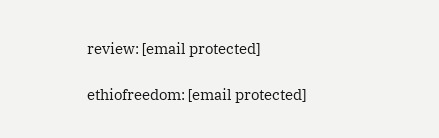review: [email protected]

ethiofreedom: [email protected]